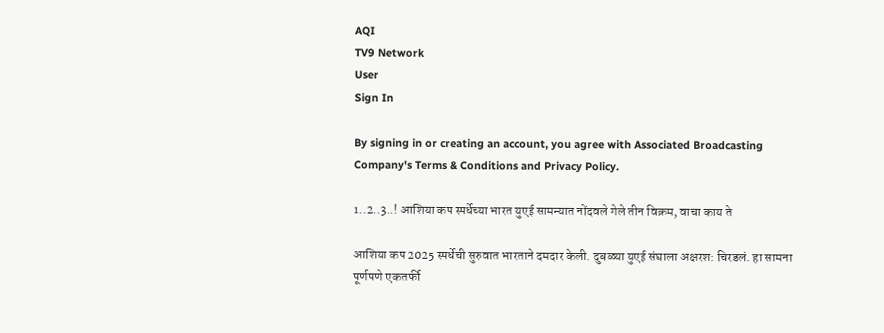AQI
TV9 Network
User
Sign In

By signing in or creating an account, you agree with Associated Broadcasting Company's Terms & Conditions and Privacy Policy.

1..2..3..! आशिया कप स्पर्धेच्या भारत युएई सामन्यात नोंदवले गेले तीन विक्रम, वाचा काय ते

आशिया कप 2025 स्पर्धेची सुरुवात भारताने दमदार केली. दुबळ्या युएई संघाला अक्षरश: चिरडलं. हा सामना पूर्णपणे एकतर्फी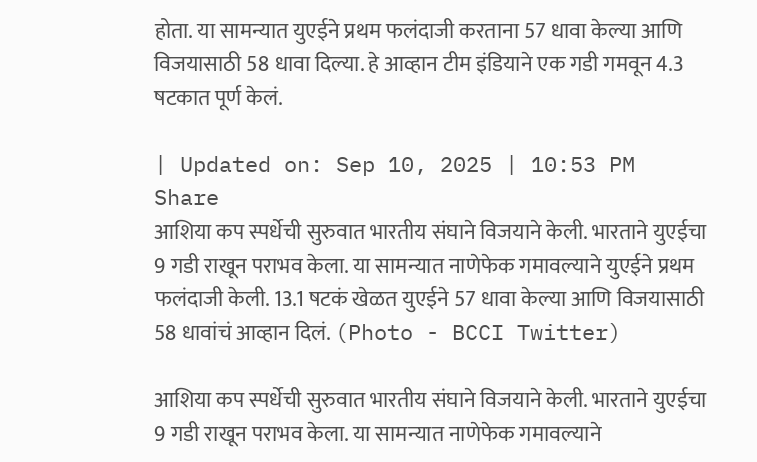होता. या सामन्यात युएईने प्रथम फलंदाजी करताना 57 धावा केल्या आणि विजयासाठी 58 धावा दिल्या. हे आव्हान टीम इंडियाने एक गडी गमवून 4.3 षटकात पूर्ण केलं.

| Updated on: Sep 10, 2025 | 10:53 PM
Share
आशिया कप स्पर्धेची सुरुवात भारतीय संघाने विजयाने केली. भारताने युएईचा 9 गडी राखून पराभव केला. या सामन्यात नाणेफेक गमावल्याने युएईने प्रथम फलंदाजी केली. 13.1 षटकं खेळत युएईने 57 धावा केल्या आणि विजयासाठी 58 धावांचं आव्हान दिलं. (Photo - BCCI Twitter)

आशिया कप स्पर्धेची सुरुवात भारतीय संघाने विजयाने केली. भारताने युएईचा 9 गडी राखून पराभव केला. या सामन्यात नाणेफेक गमावल्याने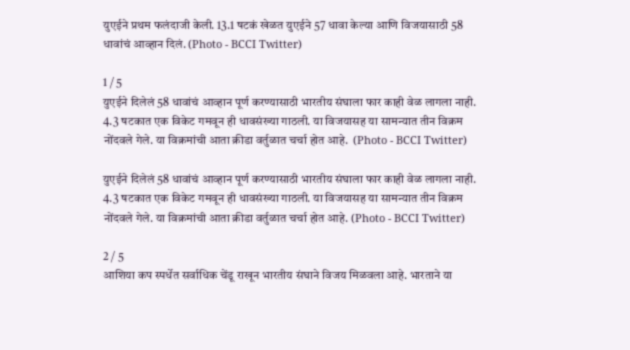युएईने प्रथम फलंदाजी केली. 13.1 षटकं खेळत युएईने 57 धावा केल्या आणि विजयासाठी 58 धावांचं आव्हान दिलं. (Photo - BCCI Twitter)

1 / 5
युएईने दिलेलं 58 धावांचं आव्हान पूर्ण करण्यासाठी भारतीय संघाला फार काही वेळ लागला नाही. 4.3 षटकात एक विकेट गमवून ही धावसंख्या गाठली. या विजयासह या सामन्यात तीन विक्रम नोंदवले गेले. या विक्रमांची आता क्रीडा वर्तुळात चर्चा होत आहे.  (Photo - BCCI Twitter)

युएईने दिलेलं 58 धावांचं आव्हान पूर्ण करण्यासाठी भारतीय संघाला फार काही वेळ लागला नाही. 4.3 षटकात एक विकेट गमवून ही धावसंख्या गाठली. या विजयासह या सामन्यात तीन विक्रम नोंदवले गेले. या विक्रमांची आता क्रीडा वर्तुळात चर्चा होत आहे. (Photo - BCCI Twitter)

2 / 5
आशिया कप स्पर्धेत सर्वाधिक चेंडू राखून भारतीय संघाने विजय मिळवला आहे. भारताने या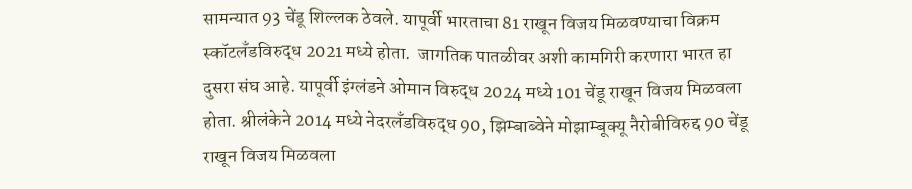सामन्यात 93 चेंडू शिल्लक ठेवले. यापूर्वी भारताचा 81 राखून विजय मिळवण्याचा विक्रम स्कॉटलँडविरुद्ध 2021 मध्ये होता.  जागतिक पातळीवर अशी कामगिरी करणारा भारत हा दुसरा संघ आहे. यापूर्वी इंग्लंडने ओमान विरुद्ध 2024 मध्ये 101 चेंडू राखून विजय मिळवला होता. श्रीलंकेने 2014 मध्ये नेदरलँडविरुद्ध 90, झिम्बाब्वेने मोझाम्बूक्यू नैरोबीविरुद्द 90 चेंडू राखून विजय मिळवला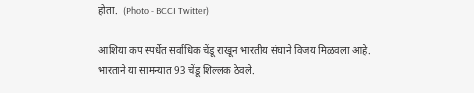होता.  (Photo - BCCI Twitter)

आशिया कप स्पर्धेत सर्वाधिक चेंडू राखून भारतीय संघाने विजय मिळवला आहे. भारताने या सामन्यात 93 चेंडू शिल्लक ठेवले.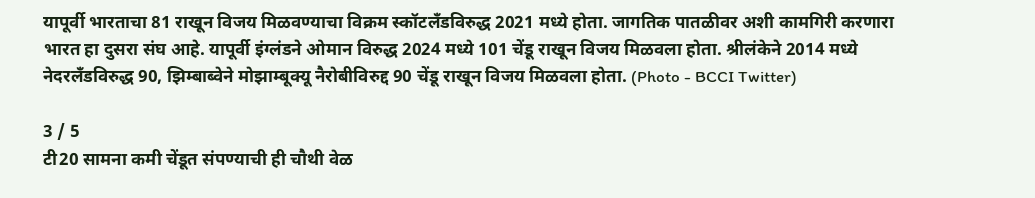यापूर्वी भारताचा 81 राखून विजय मिळवण्याचा विक्रम स्कॉटलँडविरुद्ध 2021 मध्ये होता. जागतिक पातळीवर अशी कामगिरी करणारा भारत हा दुसरा संघ आहे. यापूर्वी इंग्लंडने ओमान विरुद्ध 2024 मध्ये 101 चेंडू राखून विजय मिळवला होता. श्रीलंकेने 2014 मध्ये नेदरलँडविरुद्ध 90, झिम्बाब्वेने मोझाम्बूक्यू नैरोबीविरुद्द 90 चेंडू राखून विजय मिळवला होता. (Photo - BCCI Twitter)

3 / 5
टी20 सामना कमी चेंडूत संपण्याची ही चौथी वेळ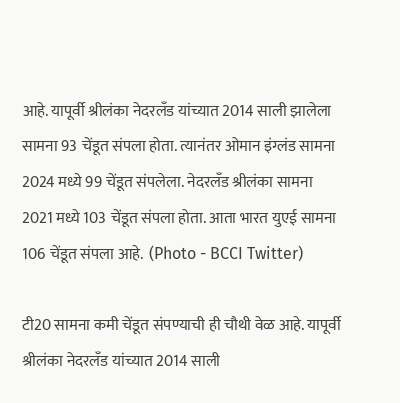आहे. यापूर्वी श्रीलंका नेदरलँड यांच्यात 2014 साली झालेला सामना 93 चेंडूत संपला होता. त्यानंतर ओमान इंग्लंड सामना 2024 मध्ये 99 चेंडूत संपलेला. नेदरलँड श्रीलंका सामना 2021 मध्ये 103 चेंडूत संपला होता. आता भारत युएई सामना 106 चेंडूत संपला आहे.  (Photo - BCCI Twitter)

टी20 सामना कमी चेंडूत संपण्याची ही चौथी वेळ आहे. यापूर्वी श्रीलंका नेदरलँड यांच्यात 2014 साली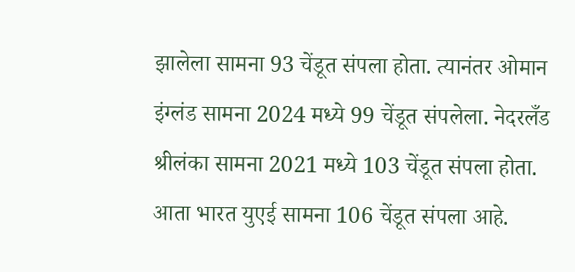झालेला सामना 93 चेंडूत संपला होता. त्यानंतर ओमान इंग्लंड सामना 2024 मध्ये 99 चेंडूत संपलेला. नेदरलँड श्रीलंका सामना 2021 मध्ये 103 चेंडूत संपला होता. आता भारत युएई सामना 106 चेंडूत संपला आहे.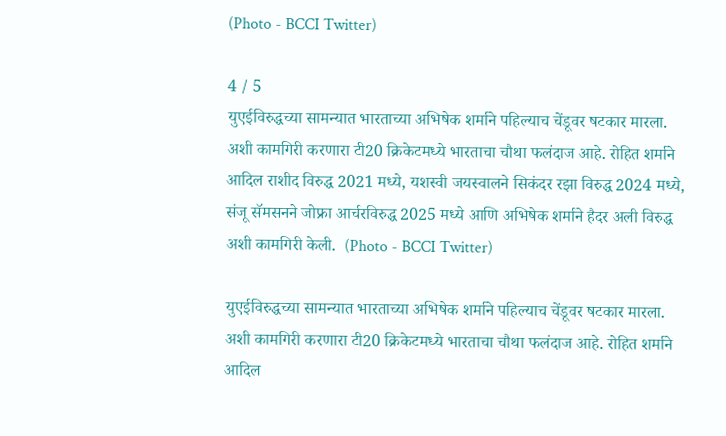(Photo - BCCI Twitter)

4 / 5
युएईविरुद्धच्या सामन्यात भारताच्या अभिषेक शर्माने पहिल्याच चेंडूवर षटकार मारला. अशी कामगिरी करणारा टी20 क्रिकेटमध्ये भारताचा चौथा फलंदाज आहे. रोहित शर्माने आदिल राशीद विरुद्ध 2021 मध्ये, यशस्वी जयस्वालने सिकंदर रझा विरुद्ध 2024 मध्ये, संजू सॅमसनने जोफ्रा आर्चरविरुद्ध 2025 मध्ये आणि अभिषेक शर्माने हैदर अली विरुद्ध अशी कामगिरी केली.  (Photo - BCCI Twitter)

युएईविरुद्धच्या सामन्यात भारताच्या अभिषेक शर्माने पहिल्याच चेंडूवर षटकार मारला. अशी कामगिरी करणारा टी20 क्रिकेटमध्ये भारताचा चौथा फलंदाज आहे. रोहित शर्माने आदिल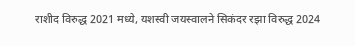राशीद विरुद्ध 2021 मध्ये, यशस्वी जयस्वालने सिकंदर रझा विरुद्ध 2024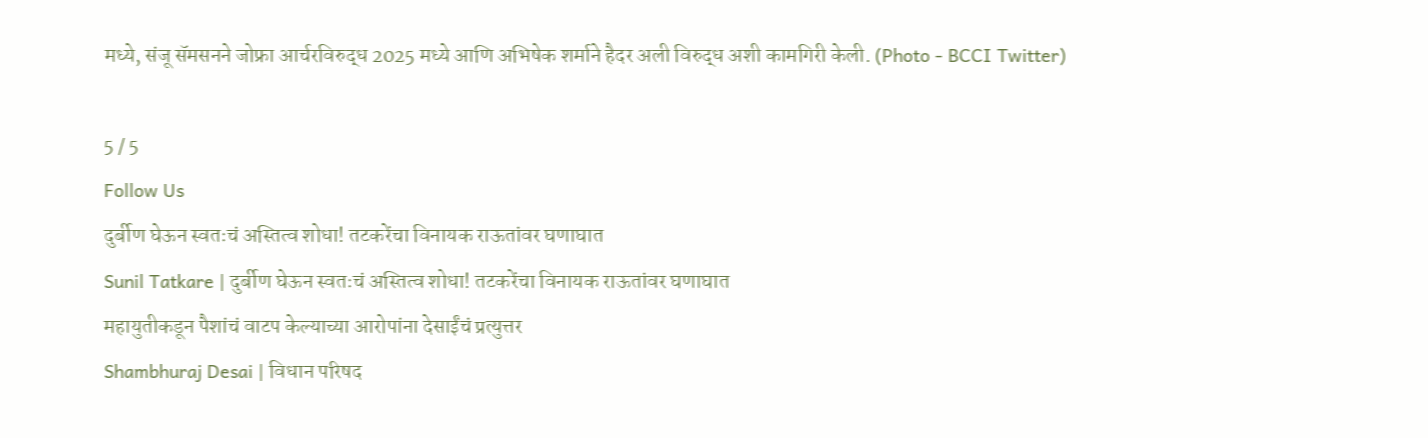मध्ये, संजू सॅमसनने जोफ्रा आर्चरविरुद्ध 2025 मध्ये आणि अभिषेक शर्माने हैदर अली विरुद्ध अशी कामगिरी केली. (Photo - BCCI Twitter)

5 / 5
Follow Us
दुर्बीण घेऊन स्वतःचं अस्तित्व शोधा! तटकरेंचा विनायक राऊतांवर घणाघात
Sunil Tatkare | दुर्बीण घेऊन स्वतःचं अस्तित्व शोधा! तटकरेंचा विनायक राऊतांवर घणाघात
महायुतीकडून पैशांचं वाटप केल्याच्या आरोपांना देसाईंचं प्रत्युत्तर
Shambhuraj Desai | विधान परिषद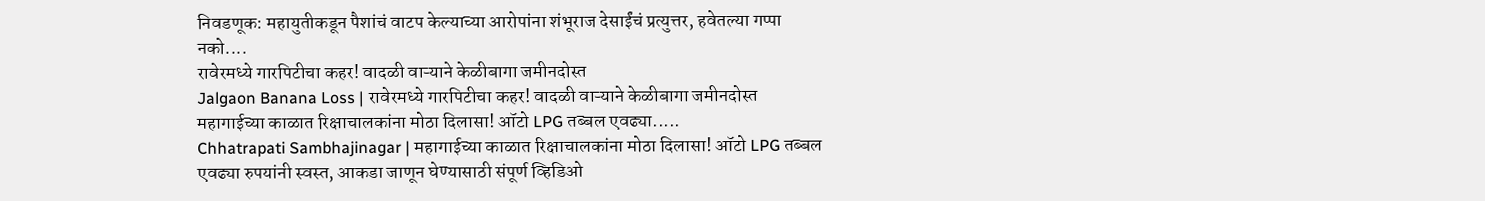निवडणूक: महायुतीकडून पैशांचं वाटप केल्याच्या आरोपांना शंभूराज देसाईंचं प्रत्युत्तर, हवेतल्या गप्पा नको....
रावेरमध्ये गारपिटीचा कहर! वादळी वाऱ्याने केळीबागा जमीनदोस्त
Jalgaon Banana Loss | रावेरमध्ये गारपिटीचा कहर! वादळी वाऱ्याने केळीबागा जमीनदोस्त
महागाईच्या काळात रिक्षाचालकांना मोठा दिलासा! ऑटो LPG तब्बल एवढ्या.....
Chhatrapati Sambhajinagar | महागाईच्या काळात रिक्षाचालकांना मोठा दिलासा! ऑटो LPG तब्बल एवढ्या रुपयांनी स्वस्त, आकडा जाणून घेण्यासाठी संपूर्ण व्हिडिओ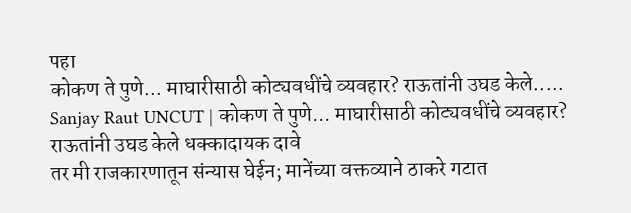पहा
कोकण ते पुणे... माघारीसाठी कोट्यवधींचे व्यवहार? राऊतांनी उघड केले.....
Sanjay Raut UNCUT | कोकण ते पुणे... माघारीसाठी कोट्यवधींचे व्यवहार? राऊतांनी उघड केले धक्कादायक दावे
तर मी राजकारणातून संन्यास घेईन; मानेंच्या वक्तव्याने ठाकरे गटात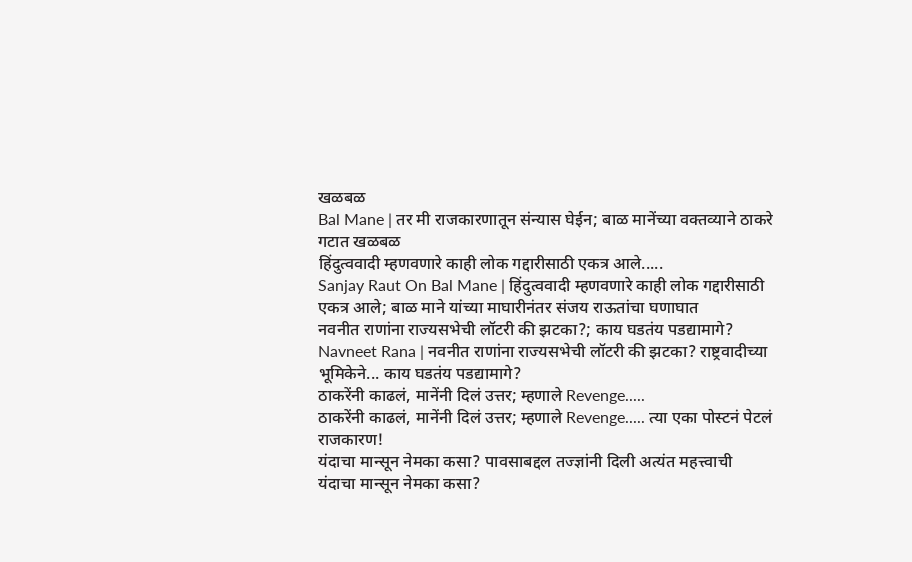खळबळ
Bal Mane | तर मी राजकारणातून संन्यास घेईन; बाळ मानेंच्या वक्तव्याने ठाकरे गटात खळबळ
हिंदुत्ववादी म्हणवणारे काही लोक गद्दारीसाठी एकत्र आले.....
Sanjay Raut On Bal Mane | हिंदुत्ववादी म्हणवणारे काही लोक गद्दारीसाठी एकत्र आले; बाळ माने यांच्या माघारीनंतर संजय राऊतांचा घणाघात
नवनीत राणांना राज्यसभेची लॉटरी की झटका?; काय घडतंय पडद्यामागे?
Navneet Rana | नवनीत राणांना राज्यसभेची लॉटरी की झटका? राष्ट्रवादीच्या भूमिकेने... काय घडतंय पडद्यामागे?
ठाकरेंनी काढलं, मानेंनी दिलं उत्तर; म्हणाले Revenge.....
ठाकरेंनी काढलं, मानेंनी दिलं उत्तर; म्हणाले Revenge..... त्या एका पोस्टनं पेटलं राजकारण!
यंदाचा मान्सून नेमका कसा? पावसाबद्दल तज्ज्ञांनी दिली अत्यंत महत्त्वाची
यंदाचा मान्सून नेमका कसा?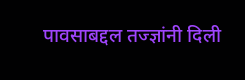पावसाबद्दल तज्ज्ञांनी दिली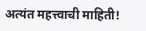अत्यंत महत्त्वाची माहिती!